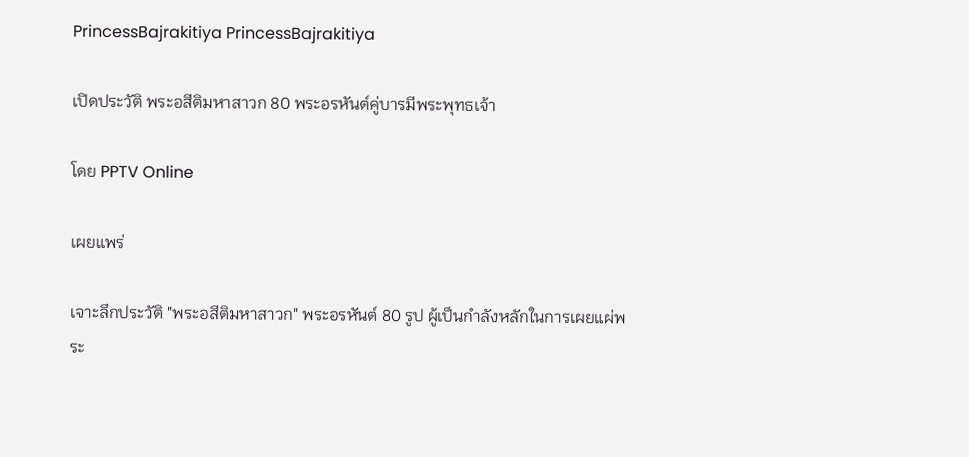PrincessBajrakitiya PrincessBajrakitiya

เปิดประวัติ พระอสีติมหาสาวก 80 พระอรหันต์คู่บารมีพระพุทธเจ้า

โดย PPTV Online

เผยแพร่

เจาะลึกประวัติ "พระอสีติมหาสาวก" พระอรหันต์ 80 รูป ผู้เป็นกำลังหลักในการเผยแผ่พระ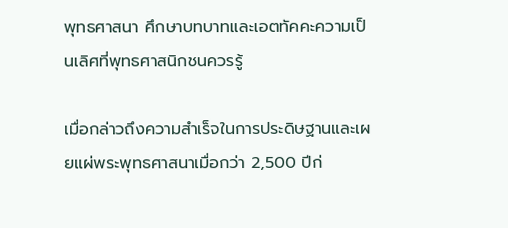พุทธศาสนา ศึกษาบทบาทและเอตทัคคะความเป็นเลิศที่พุทธศาสนิกชนควรรู้

เมื่อกล่าวถึงความสำเร็จในการประดิษฐานและเผยแผ่พระพุทธศาสนาเมื่อกว่า 2,500 ปีก่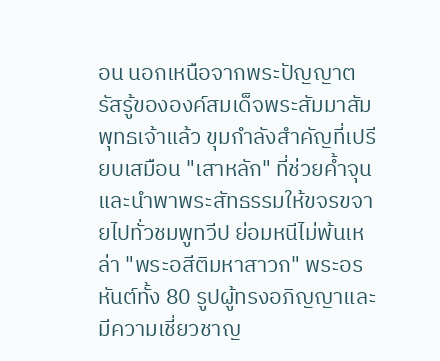อน นอกเหนือจากพระปัญญาตรัสรู้ขององค์สมเด็จพระสัมมาสัมพุทธเจ้าแล้ว ขุมกำลังสำคัญที่เปรียบเสมือน "เสาหลัก" ที่ช่วยค้ำจุนและนำพาพระสัทธรรมให้ขจรขจายไปทั่วชมพูทวีป ย่อมหนีไม่พ้นเหล่า "พระอสีติมหาสาวก" พระอรหันต์ทั้ง 80 รูปผู้ทรงอภิญญาและมีความเชี่ยวชาญ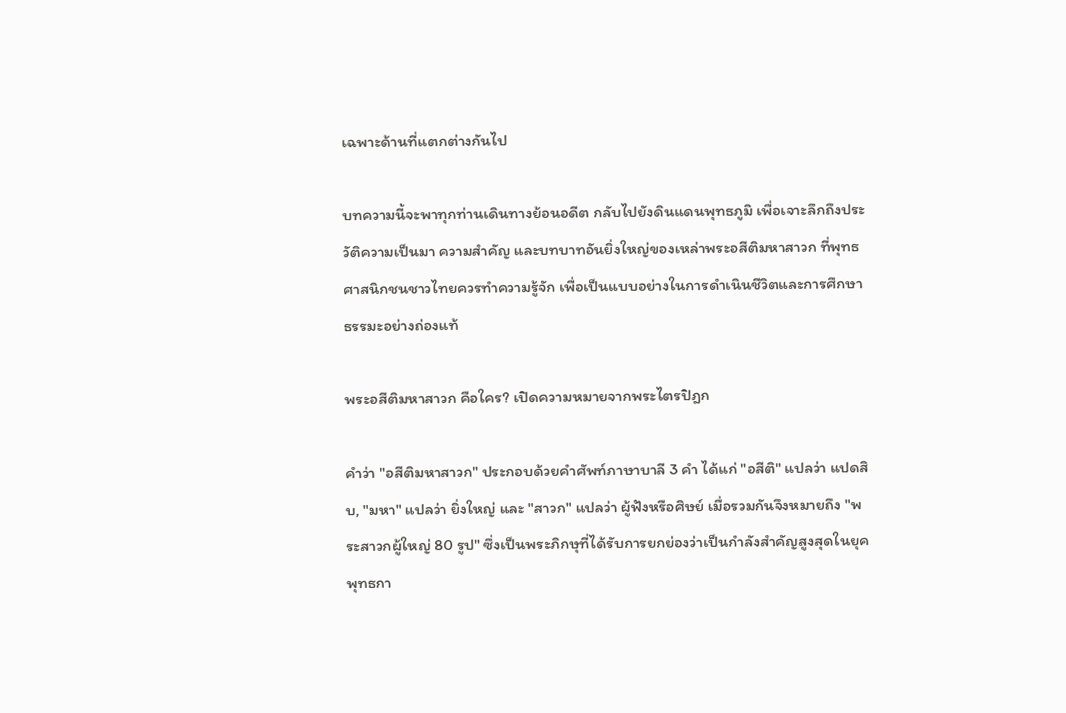เฉพาะด้านที่แตกต่างกันไป

บทความนี้จะพาทุกท่านเดินทางย้อนอดีต กลับไปยังดินแดนพุทธภูมิ เพื่อเจาะลึกถึงประวัติความเป็นมา ความสำคัญ และบทบาทอันยิ่งใหญ่ของเหล่าพระอสีติมหาสาวก ที่พุทธศาสนิกชนชาวไทยควรทำความรู้จัก เพื่อเป็นแบบอย่างในการดำเนินชีวิตและการศึกษาธรรมะอย่างถ่องแท้

พระอสีติมหาสาวก คือใคร? เปิดความหมายจากพระไตรปิฎก

คำว่า "อสีติมหาสาวก" ประกอบด้วยคำศัพท์ภาษาบาลี 3 คำ ได้แก่ "อสีติ" แปลว่า แปดสิบ, "มหา" แปลว่า ยิ่งใหญ่ และ "สาวก" แปลว่า ผู้ฟังหรือศิษย์ เมื่อรวมกันจึงหมายถึง "พระสาวกผู้ใหญ่ 80 รูป" ซึ่งเป็นพระภิกษุที่ได้รับการยกย่องว่าเป็นกำลังสำคัญสูงสุดในยุคพุทธกา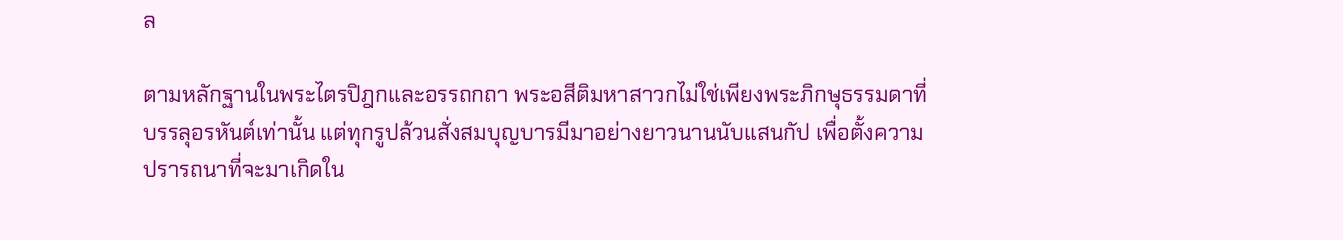ล

ตามหลักฐานในพระไตรปิฎกและอรรถกถา พระอสีติมหาสาวกไม่ใช่เพียงพระภิกษุธรรมดาที่บรรลุอรหันต์เท่านั้น แต่ทุกรูปล้วนสั่งสมบุญบารมีมาอย่างยาวนานนับแสนกัป เพื่อตั้งความปรารถนาที่จะมาเกิดใน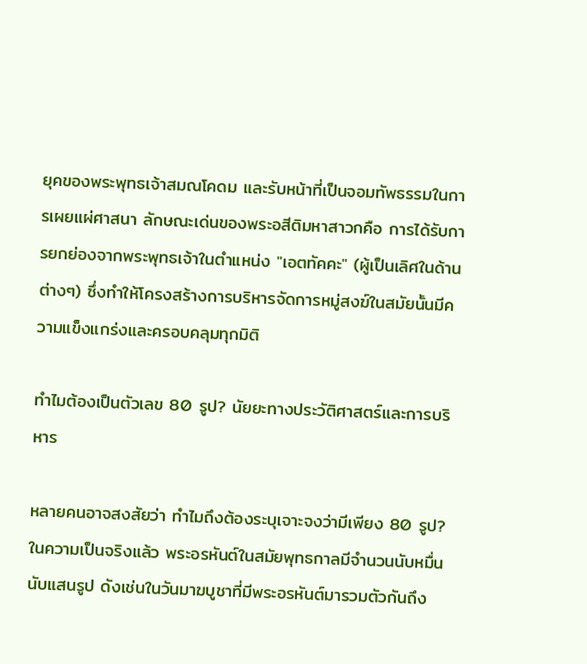ยุคของพระพุทธเจ้าสมณโคดม และรับหน้าที่เป็นจอมทัพธรรมในการเผยแผ่ศาสนา ลักษณะเด่นของพระอสีติมหาสาวกคือ การได้รับการยกย่องจากพระพุทธเจ้าในตำแหน่ง "เอตทัคคะ" (ผู้เป็นเลิศในด้านต่างๆ) ซึ่งทำให้โครงสร้างการบริหารจัดการหมู่สงฆ์ในสมัยนั้นมีความแข็งแกร่งและครอบคลุมทุกมิติ

ทำไมต้องเป็นตัวเลข 80 รูป? นัยยะทางประวัติศาสตร์และการบริหาร

หลายคนอาจสงสัยว่า ทำไมถึงต้องระบุเจาะจงว่ามีเพียง 80 รูป? ในความเป็นจริงแล้ว พระอรหันต์ในสมัยพุทธกาลมีจำนวนนับหมื่นนับแสนรูป ดังเช่นในวันมาฆบูชาที่มีพระอรหันต์มารวมตัวกันถึง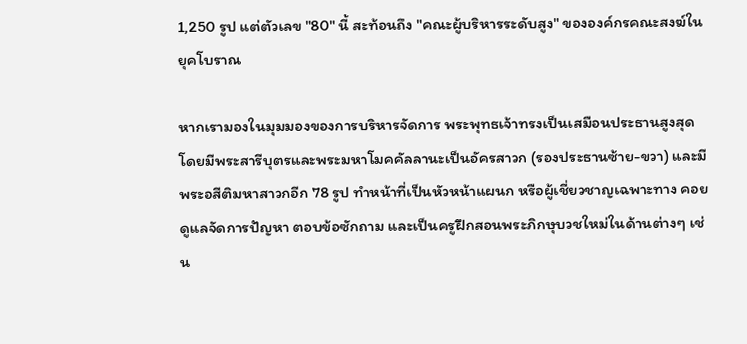1,250 รูป แต่ตัวเลข "80" นี้ สะท้อนถึง "คณะผู้บริหารระดับสูง" ขององค์กรคณะสงฆ์ในยุคโบราณ

หากเรามองในมุมมองของการบริหารจัดการ พระพุทธเจ้าทรงเป็นเสมือนประธานสูงสุด โดยมีพระสารีบุตรและพระมหาโมคคัลลานะเป็นอัครสาวก (รองประธานซ้าย-ขวา) และมีพระอสีติมหาสาวกอีก 78 รูป ทำหน้าที่เป็นหัวหน้าแผนก หรือผู้เชี่ยวชาญเฉพาะทาง คอยดูแลจัดการปัญหา ตอบข้อซักถาม และเป็นครูฝึกสอนพระภิกษุบวชใหม่ในด้านต่างๆ เช่น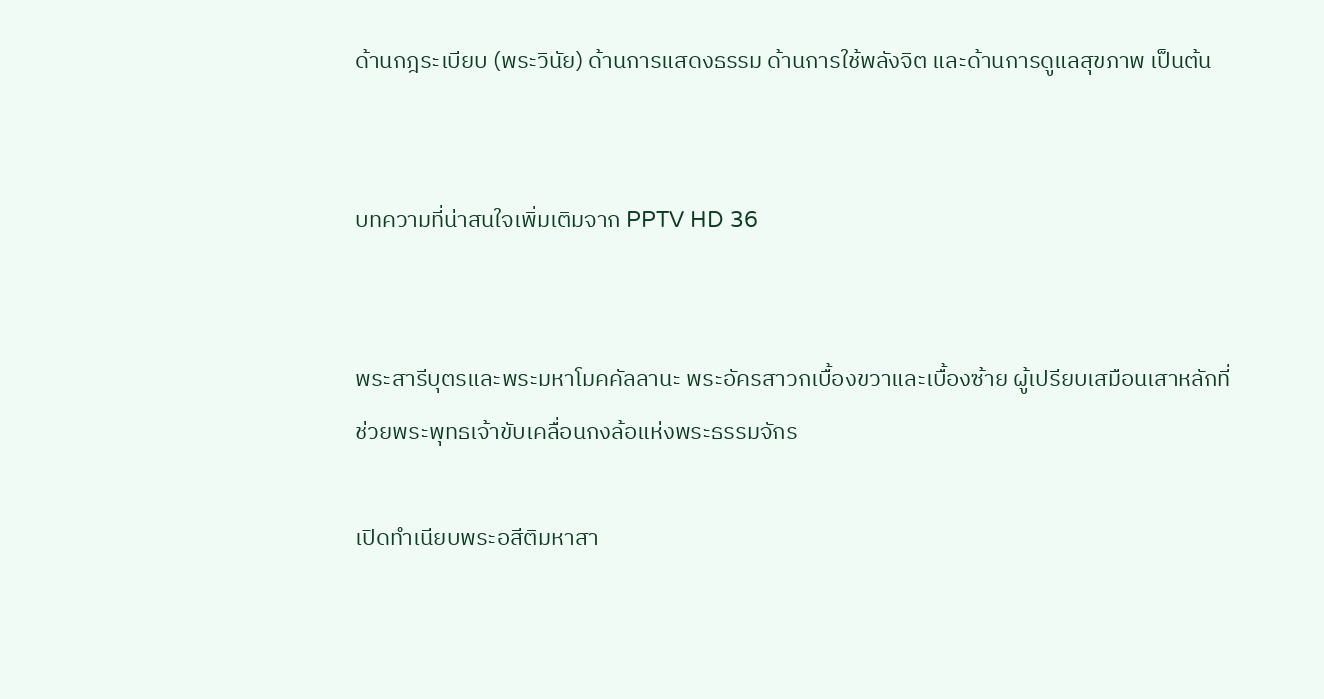ด้านกฎระเบียบ (พระวินัย) ด้านการแสดงธรรม ด้านการใช้พลังจิต และด้านการดูแลสุขภาพ เป็นต้น


บทความที่น่าสนใจเพิ่มเติมจาก PPTV HD 36


พระสารีบุตรและพระมหาโมคคัลลานะ พระอัครสาวกเบื้องขวาและเบื้องซ้าย ผู้เปรียบเสมือนเสาหลักที่ช่วยพระพุทธเจ้าขับเคลื่อนกงล้อแห่งพระธรรมจักร

เปิดทำเนียบพระอสีติมหาสา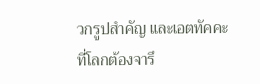วกรูปสำคัญ และเอตทัคคะที่โลกต้องจารึ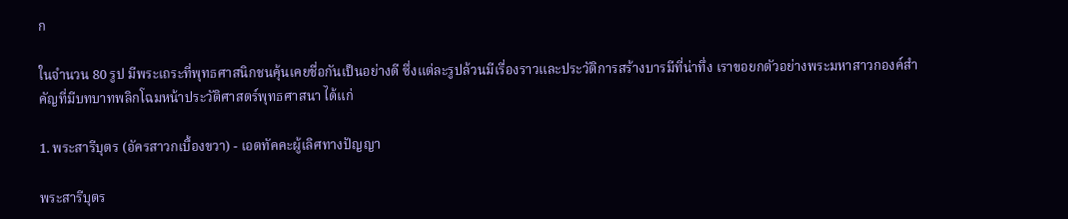ก

ในจำนวน 80 รูป มีพระเถระที่พุทธศาสนิกชนคุ้นเคยชื่อกันเป็นอย่างดี ซึ่งแต่ละรูปล้วนมีเรื่องราวและประวัติการสร้างบารมีที่น่าทึ่ง เราขอยกตัวอย่างพระมหาสาวกองค์สำคัญที่มีบทบาทพลิกโฉมหน้าประวัติศาสตร์พุทธศาสนา ได้แก่

1. พระสารีบุตร (อัครสาวกเบื้องขวา) - เอตทัคคะผู้เลิศทางปัญญา

พระสารีบุตร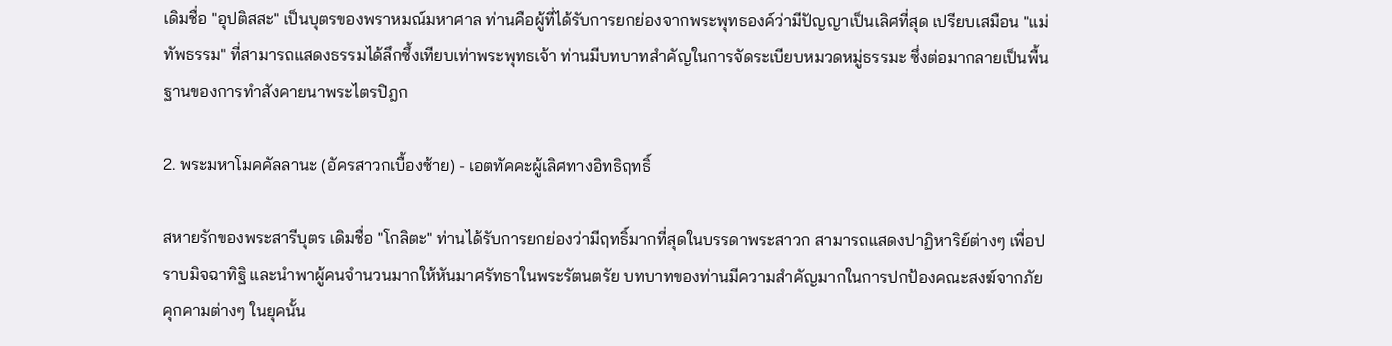เดิมชื่อ "อุปติสสะ" เป็นบุตรของพราหมณ์มหาศาล ท่านคือผู้ที่ได้รับการยกย่องจากพระพุทธองค์ว่ามีปัญญาเป็นเลิศที่สุด เปรียบเสมือน "แม่ทัพธรรม" ที่สามารถแสดงธรรมได้ลึกซึ้งเทียบเท่าพระพุทธเจ้า ท่านมีบทบาทสำคัญในการจัดระเบียบหมวดหมู่ธรรมะ ซึ่งต่อมากลายเป็นพื้นฐานของการทำสังคายนาพระไตรปิฎก

2. พระมหาโมคคัลลานะ (อัครสาวกเบื้องซ้าย) - เอตทัคคะผู้เลิศทางอิทธิฤทธิ์

สหายรักของพระสารีบุตร เดิมชื่อ "โกลิตะ" ท่านได้รับการยกย่องว่ามีฤทธิ์มากที่สุดในบรรดาพระสาวก สามารถแสดงปาฏิหาริย์ต่างๆ เพื่อปราบมิจฉาทิฐิ และนำพาผู้คนจำนวนมากให้หันมาศรัทธาในพระรัตนตรัย บทบาทของท่านมีความสำคัญมากในการปกป้องคณะสงฆ์จากภัยคุกคามต่างๆ ในยุคนั้น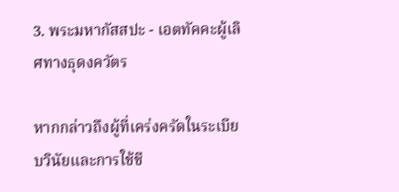3. พระมหากัสสปะ - เอตทัคคะผู้เลิศทางธุดงควัตร

หากกล่าวถึงผู้ที่เคร่งครัดในระเบียบวินัยและการใช้ชี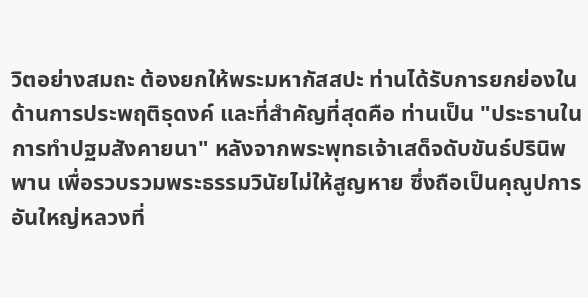วิตอย่างสมถะ ต้องยกให้พระมหากัสสปะ ท่านได้รับการยกย่องในด้านการประพฤติธุดงค์ และที่สำคัญที่สุดคือ ท่านเป็น "ประธานในการทำปฐมสังคายนา" หลังจากพระพุทธเจ้าเสด็จดับขันธ์ปรินิพพาน เพื่อรวบรวมพระธรรมวินัยไม่ให้สูญหาย ซึ่งถือเป็นคุณูปการอันใหญ่หลวงที่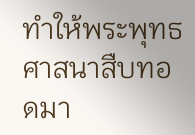ทำให้พระพุทธศาสนาสืบทอดมา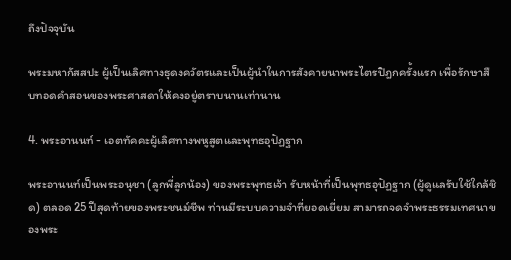ถึงปัจจุบัน

พระมหากัสสปะ ผู้เป็นเลิศทางธุดงควัตรและเป็นผู้นำในการสังคายนาพระไตรปิฎกครั้งแรก เพื่อรักษาสืบทอดคำสอนของพระศาสดาให้คงอยู่ตราบนานเท่านาน

4. พระอานนท์ - เอตทัคคะผู้เลิศทางพหูสูตและพุทธอุปัฏฐาก

พระอานนท์เป็นพระอนุชา (ลูกพี่ลูกน้อง) ของพระพุทธเจ้า รับหน้าที่เป็นพุทธอุปัฏฐาก (ผู้ดูแลรับใช้ใกล้ชิด) ตลอด 25 ปีสุดท้ายของพระชนม์ชีพ ท่านมีระบบความจำที่ยอดเยี่ยม สามารถจดจำพระธรรมเทศนาของพระ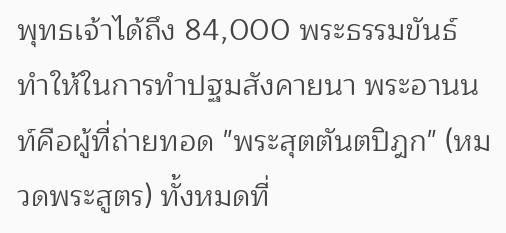พุทธเจ้าได้ถึง 84,000 พระธรรมขันธ์ ทำให้ในการทำปฐมสังคายนา พระอานนท์คือผู้ที่ถ่ายทอด "พระสุตตันตปิฎก" (หมวดพระสูตร) ทั้งหมดที่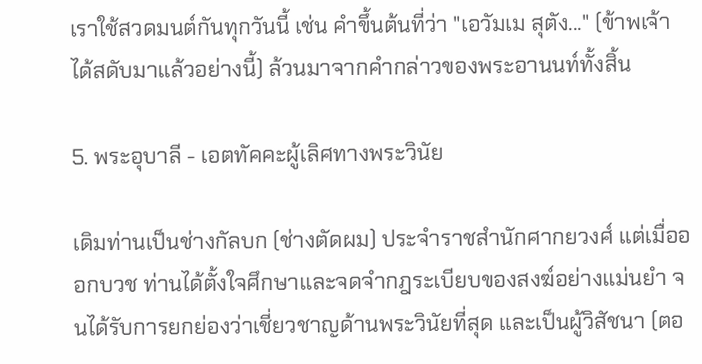เราใช้สวดมนต์กันทุกวันนี้ เช่น คำขึ้นต้นที่ว่า "เอวัมเม สุตัง..." (ข้าพเจ้าได้สดับมาแล้วอย่างนี้) ล้วนมาจากคำกล่าวของพระอานนท์ทั้งสิ้น

5. พระอุบาลี - เอตทัคคะผู้เลิศทางพระวินัย

เดิมท่านเป็นช่างกัลบก (ช่างตัดผม) ประจำราชสำนักศากยวงศ์ แต่เมื่อออกบวช ท่านได้ตั้งใจศึกษาและจดจำกฎระเบียบของสงฆ์อย่างแม่นยำ จนได้รับการยกย่องว่าเชี่ยวชาญด้านพระวินัยที่สุด และเป็นผู้วิสัชนา (ตอ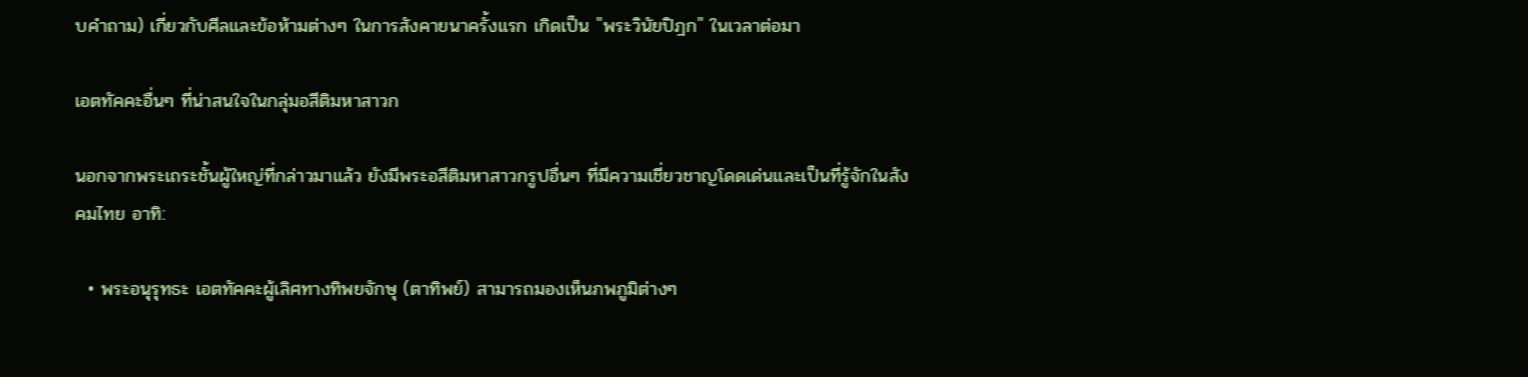บคำถาม) เกี่ยวกับศีลและข้อห้ามต่างๆ ในการสังคายนาครั้งแรก เกิดเป็น "พระวินัยปิฎก" ในเวลาต่อมา

เอตทัคคะอื่นๆ ที่น่าสนใจในกลุ่มอสีติมหาสาวก

นอกจากพระเถระชั้นผู้ใหญ่ที่กล่าวมาแล้ว ยังมีพระอสีติมหาสาวกรูปอื่นๆ ที่มีความเชี่ยวชาญโดดเด่นและเป็นที่รู้จักในสังคมไทย อาทิ:

  • พระอนุรุทธะ เอตทัคคะผู้เลิศทางทิพยจักษุ (ตาทิพย์) สามารถมองเห็นภพภูมิต่างๆ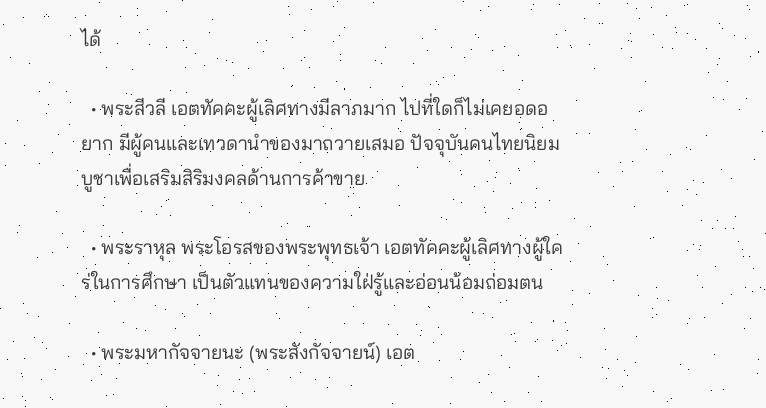ได้

  • พระสีวลี เอตทัคคะผู้เลิศทางมีลาภมาก ไปที่ใดก็ไม่เคยอดอยาก มีผู้คนและเทวดานำของมาถวายเสมอ ปัจจุบันคนไทยนิยมบูชาเพื่อเสริมสิริมงคลด้านการค้าขาย

  • พระราหุล พระโอรสของพระพุทธเจ้า เอตทัคคะผู้เลิศทางผู้ใคร่ในการศึกษา เป็นตัวแทนของความใฝ่รู้และอ่อนน้อมถ่อมตน

  • พระมหากัจจายนะ (พระสังกัจจายน์) เอต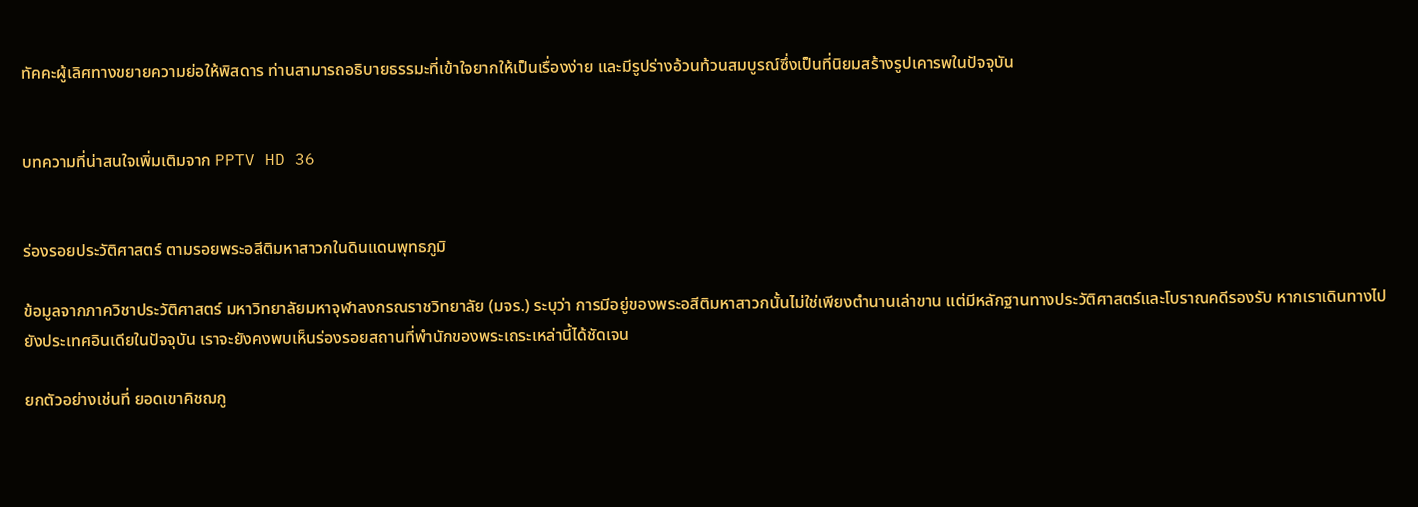ทัคคะผู้เลิศทางขยายความย่อให้พิสดาร ท่านสามารถอธิบายธรรมะที่เข้าใจยากให้เป็นเรื่องง่าย และมีรูปร่างอ้วนท้วนสมบูรณ์ซึ่งเป็นที่นิยมสร้างรูปเคารพในปัจจุบัน


บทความที่น่าสนใจเพิ่มเติมจาก PPTV HD 36


ร่องรอยประวัติศาสตร์ ตามรอยพระอสีติมหาสาวกในดินแดนพุทธภูมิ

ข้อมูลจากภาควิชาประวัติศาสตร์ มหาวิทยาลัยมหาจุฬาลงกรณราชวิทยาลัย (มจร.) ระบุว่า การมีอยู่ของพระอสีติมหาสาวกนั้นไม่ใช่เพียงตำนานเล่าขาน แต่มีหลักฐานทางประวัติศาสตร์และโบราณคดีรองรับ หากเราเดินทางไปยังประเทศอินเดียในปัจจุบัน เราจะยังคงพบเห็นร่องรอยสถานที่พำนักของพระเถระเหล่านี้ได้ชัดเจน

ยกตัวอย่างเช่นที่ ยอดเขาคิชฌกู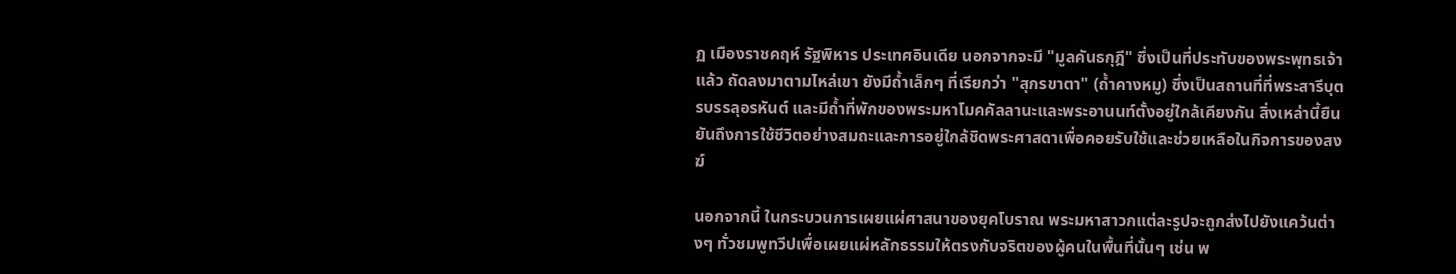ฏ เมืองราชคฤห์ รัฐพิหาร ประเทศอินเดีย นอกจากจะมี "มูลคันธกุฎี" ซึ่งเป็นที่ประทับของพระพุทธเจ้าแล้ว ถัดลงมาตามไหล่เขา ยังมีถ้ำเล็กๆ ที่เรียกว่า "สุกรขาตา" (ถ้ำคางหมู) ซึ่งเป็นสถานที่ที่พระสารีบุตรบรรลุอรหันต์ และมีถ้ำที่พักของพระมหาโมคคัลลานะและพระอานนท์ตั้งอยู่ใกล้เคียงกัน สิ่งเหล่านี้ยืนยันถึงการใช้ชีวิตอย่างสมถะและการอยู่ใกล้ชิดพระศาสดาเพื่อคอยรับใช้และช่วยเหลือในกิจการของสงฆ์

นอกจากนี้ ในกระบวนการเผยแผ่ศาสนาของยุคโบราณ พระมหาสาวกแต่ละรูปจะถูกส่งไปยังแคว้นต่างๆ ทั่วชมพูทวีปเพื่อเผยแผ่หลักธรรมให้ตรงกับจริตของผู้คนในพื้นที่นั้นๆ เช่น พ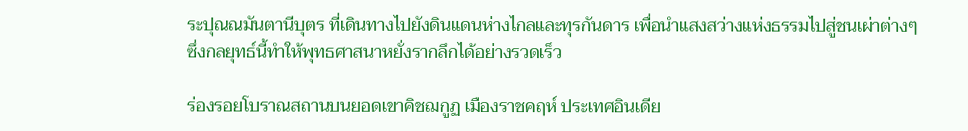ระปุณณมันตานีบุตร ที่เดินทางไปยังดินแดนห่างไกลและทุรกันดาร เพื่อนำแสงสว่างแห่งธรรมไปสู่ชนเผ่าต่างๆ ซึ่งกลยุทธ์นี้ทำให้พุทธศาสนาหยั่งรากลึกได้อย่างรวดเร็ว

ร่องรอยโบราณสถานบนยอดเขาคิชฌกูฏ เมืองราชคฤห์ ประเทศอินเดีย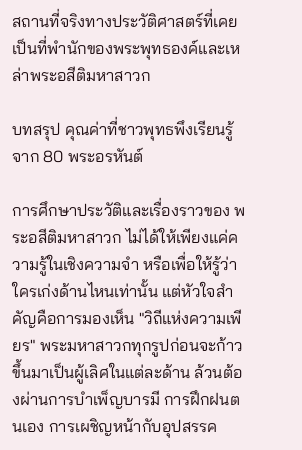สถานที่จริงทางประวัติศาสตร์ที่เคยเป็นที่พำนักของพระพุทธองค์และเหล่าพระอสีติมหาสาวก

บทสรุป คุณค่าที่ชาวพุทธพึงเรียนรู้จาก 80 พระอรหันต์

การศึกษาประวัติและเรื่องราวของ พระอสีติมหาสาวก ไม่ได้ให้เพียงแค่ความรู้ในเชิงความจำ หรือเพื่อให้รู้ว่าใครเก่งด้านไหนเท่านั้น แต่หัวใจสำคัญคือการมองเห็น "วิถีแห่งความเพียร" พระมหาสาวกทุกรูปก่อนจะก้าวขึ้นมาเป็นผู้เลิศในแต่ละด้าน ล้วนต้องผ่านการบำเพ็ญบารมี การฝึกฝนตนเอง การเผชิญหน้ากับอุปสรรค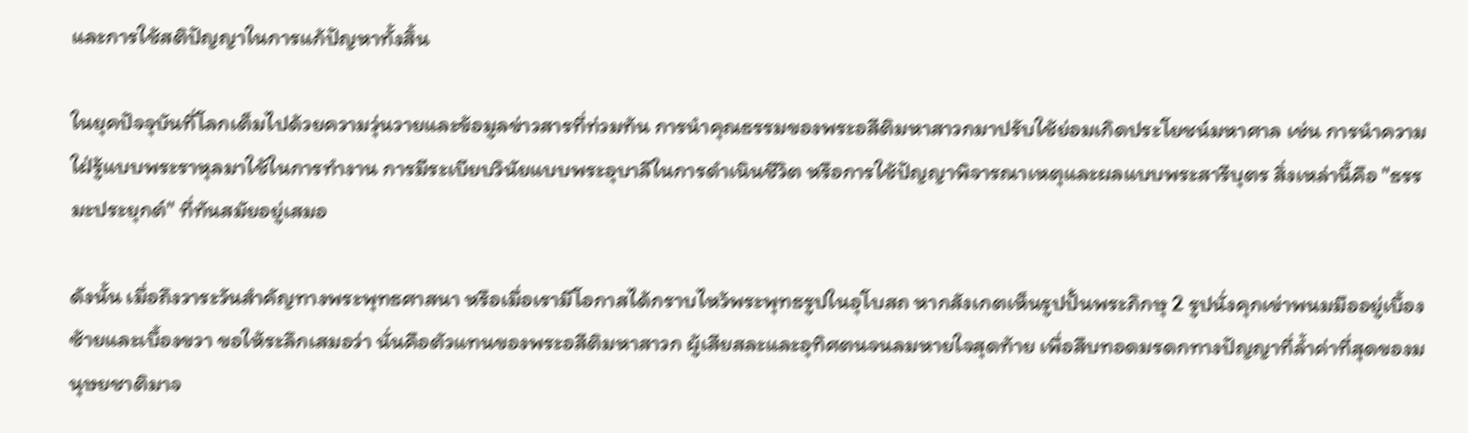และการใช้สติปัญญาในการแก้ปัญหาทั้งสิ้น

ในยุคปัจจุบันที่โลกเต็มไปด้วยความวุ่นวายและข้อมูลข่าวสารที่ท่วมท้น การนำคุณธรรมของพระอสีติมหาสาวกมาปรับใช้ย่อมเกิดประโยชน์มหาศาล เช่น การนำความใฝ่รู้แบบพระราหุลมาใช้ในการทำงาน การมีระเบียบวินัยแบบพระอุบาลีในการดำเนินชีวิต หรือการใช้ปัญญาพิจารณาเหตุและผลแบบพระสารีบุตร สิ่งเหล่านี้คือ "ธรรมะประยุกต์" ที่ทันสมัยอยู่เสมอ

ดังนั้น เมื่อถึงวาระวันสำคัญทางพระพุทธศาสนา หรือเมื่อเรามีโอกาสได้กราบไหว้พระพุทธรูปในอุโบสถ หากสังเกตเห็นรูปปั้นพระภิกษุ 2 รูปนั่งคุกเข่าพนมมืออยู่เบื้องซ้ายและเบื้องขวา ขอให้ระลึกเสมอว่า นั่นคือตัวแทนของพระอสีติมหาสาวก ผู้เสียสละและอุทิศตนจนลมหายใจสุดท้าย เพื่อสืบทอดมรดกทางปัญญาที่ล้ำค่าที่สุดของมนุษยชาติมาจ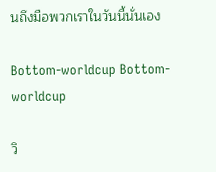นถึงมือพวกเราในวันนี้นั่นเอง

Bottom-worldcup Bottom-worldcup

วิ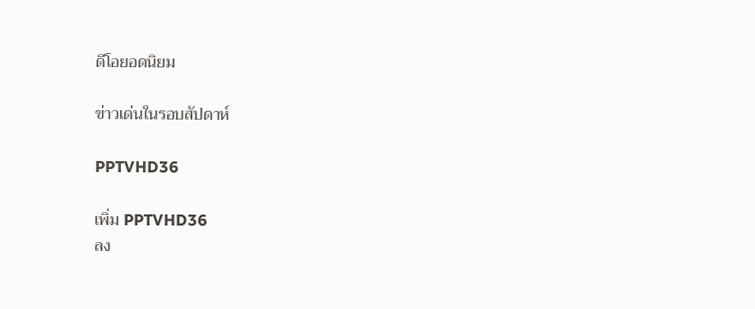ดีโอยอดนิยม

ข่าวเด่นในรอบสัปดาห์

PPTVHD36

เพิ่ม PPTVHD36
ลง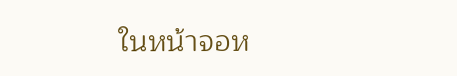ในหน้าจอห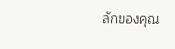ลักของคุณ